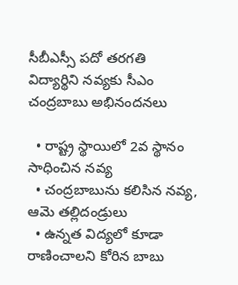సీబీఎస్సీ పదో తరగతి విద్యార్థిని నవ్యకు సీఎం చంద్రబాబు అభినందనలు

  • రాష్ట్ర స్థాయిలో 2వ స్థానం సాధించిన నవ్య
  • చంద్రబాబును కలిసిన నవ్య, ఆమె తల్లిదండ్రులు
  • ఉన్నత విద్యలో కూడా రాణించాలని కోరిన బాబు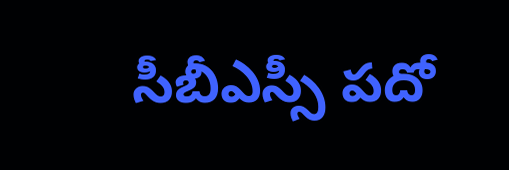సీబీఎస్సీ పదో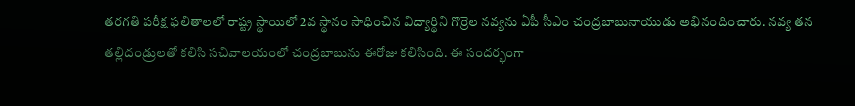తరగతి పరీక్ష ఫలితాలలో రాష్ట్ర స్థాయిలో 2వ స్థానం సాధించిన విద్యార్థిని గొర్రెల నవ్యను ఏపీ సీఎం చంద్రబాబునాయుడు అభినందించారు. నవ్య తన తల్లిదండ్రులతో కలిసి సచివాలయంలో చంద్రబాబును ఈరోజు కలిసింది. ఈ సందర్భంగా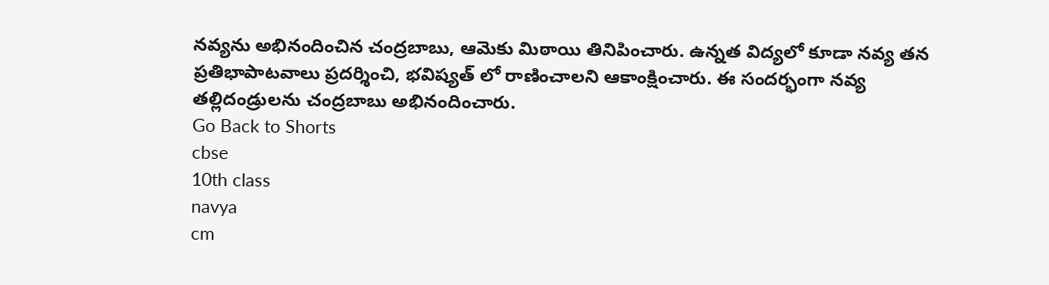నవ్యను అభినందించిన చంద్రబాబు, ఆమెకు మిఠాయి తినిపించారు. ఉన్నత విద్యలో కూడా నవ్య తన ప్రతిభాపాటవాలు ప్రదర్శించి, భవిష్యత్ లో రాణించాలని ఆకాంక్షించారు. ఈ సందర్భంగా నవ్య తల్లిదండ్రులను చంద్రబాబు అభినందించారు.
Go Back to Shorts
cbse
10th class
navya
cm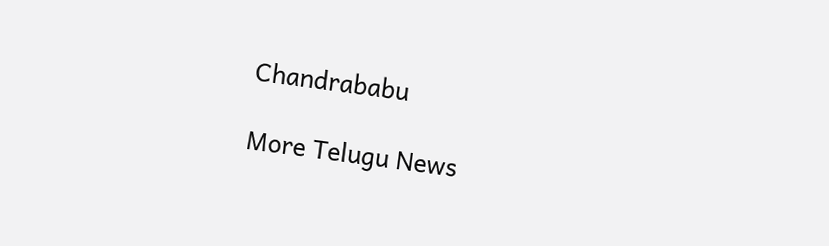Chandrababu

More Telugu News